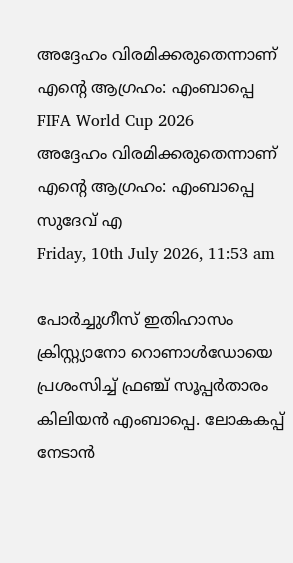അദ്ദേഹം വിരമിക്കരുതെന്നാണ് എന്റെ ആഗ്രഹം: എംബാപ്പെ
FIFA World Cup 2026
അദ്ദേഹം വിരമിക്കരുതെന്നാണ് എന്റെ ആഗ്രഹം: എംബാപ്പെ
സുദേവ് എ
Friday, 10th July 2026, 11:53 am

പോര്‍ച്ചുഗീസ് ഇതിഹാസം ക്രിസ്റ്റ്യാനോ റൊണാള്‍ഡോയെ പ്രശംസിച്ച് ഫ്രഞ്ച് സൂപ്പര്‍താരം കിലിയന്‍ എംബാപ്പെ. ലോകകപ്പ് നേടാന്‍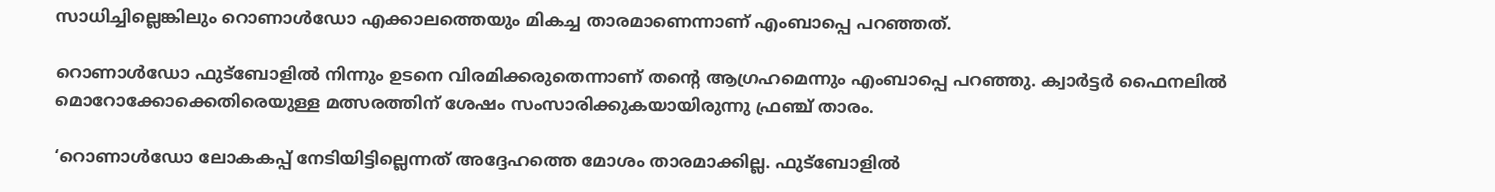സാധിച്ചില്ലെങ്കിലും റൊണാള്‍ഡോ എക്കാലത്തെയും മികച്ച താരമാണെന്നാണ് എംബാപ്പെ പറഞ്ഞത്.

റൊണാള്‍ഡോ ഫുട്‌ബോളില്‍ നിന്നും ഉടനെ വിരമിക്കരുതെന്നാണ് തന്റെ ആഗ്രഹമെന്നും എംബാപ്പെ പറഞ്ഞു. ക്വാര്‍ട്ടര്‍ ഫൈനലില്‍ മൊറോക്കോക്കെതിരെയുള്ള മത്സരത്തിന് ശേഷം സംസാരിക്കുകയായിരുന്നു ഫ്രഞ്ച് താരം.

‘റൊണാള്‍ഡോ ലോകകപ്പ് നേടിയിട്ടില്ലെന്നത് അദ്ദേഹത്തെ മോശം താരമാക്കില്ല. ഫുട്‌ബോളില്‍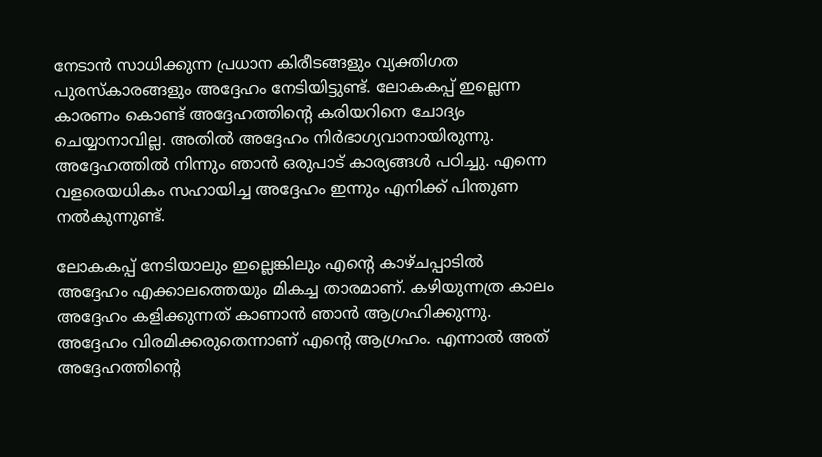നേടാന്‍ സാധിക്കുന്ന പ്രധാന കിരീടങ്ങളും വ്യക്തിഗത പുരസ്‌കാരങ്ങളും അദ്ദേഹം നേടിയിട്ടുണ്ട്. ലോകകപ്പ് ഇല്ലെന്ന കാരണം കൊണ്ട് അദ്ദേഹത്തിന്റെ കരിയറിനെ ചോദ്യം ചെയ്യാനാവില്ല. അതില്‍ അദ്ദേഹം നിര്‍ഭാഗ്യവാനായിരുന്നു. അദ്ദേഹത്തില്‍ നിന്നും ഞാന്‍ ഒരുപാട് കാര്യങ്ങള്‍ പഠിച്ചു. എന്നെ വളരെയധികം സഹായിച്ച അദ്ദേഹം ഇന്നും എനിക്ക് പിന്തുണ നല്‍കുന്നുണ്ട്.

ലോകകപ്പ് നേടിയാലും ഇല്ലെങ്കിലും എന്റെ കാഴ്ചപ്പാടില്‍ അദ്ദേഹം എക്കാലത്തെയും മികച്ച താരമാണ്. കഴിയുന്നത്ര കാലം അദ്ദേഹം കളിക്കുന്നത് കാണാന്‍ ഞാന്‍ ആഗ്രഹിക്കുന്നു. അദ്ദേഹം വിരമിക്കരുതെന്നാണ് എന്റെ ആഗ്രഹം. എന്നാല്‍ അത് അദ്ദേഹത്തിന്റെ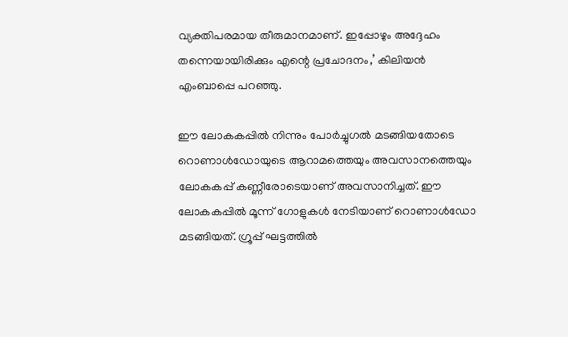വ്യക്തിപരമായ തീരുമാനമാണ്. ഇപ്പോഴും അദ്ദേഹം തന്നെയായിരിക്കും എന്റെ പ്രചോദനം,’ കിലിയന്‍ എംബാപ്പെ പറഞ്ഞു.

ഈ ലോകകപ്പില്‍ നിന്നും പോര്‍ച്ചുഗല്‍ മടങ്ങിയതോടെ റൊണാള്‍ഡോയുടെ ആറാമത്തെയും അവസാനത്തെയും ലോകകപ്പ് കണ്ണീരോടെയാണ് അവസാനിച്ചത്. ഈ ലോകകപ്പില്‍ മൂന്ന് ഗോളുകള്‍ നേടിയാണ് റൊണാള്‍ഡോ മടങ്ങിയത്. ഗ്രൂപ്പ് ഘട്ടത്തില്‍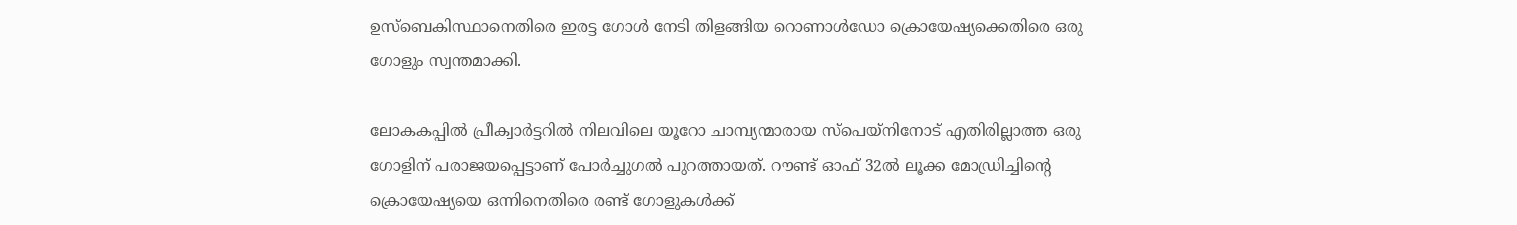ഉസ്‌ബെകിസ്ഥാനെതിരെ ഇരട്ട ഗോള്‍ നേടി തിളങ്ങിയ റൊണാള്‍ഡോ ക്രൊയേഷ്യക്കെതിരെ ഒരു ഗോളും സ്വന്തമാക്കി.

ലോകകപ്പില്‍ പ്രീക്വാര്‍ട്ടറില്‍ നിലവിലെ യൂറോ ചാമ്പ്യന്മാരായ സ്പെയ്നിനോട് എതിരില്ലാത്ത ഒരു ഗോളിന് പരാജയപ്പെട്ടാണ് പോര്‍ച്ചുഗല്‍ പുറത്തായത്. റൗണ്ട് ഓഫ് 32ല്‍ ലൂക്ക മോഡ്രിച്ചിന്റെ ക്രൊയേഷ്യയെ ഒന്നിനെതിരെ രണ്ട് ഗോളുകള്‍ക്ക്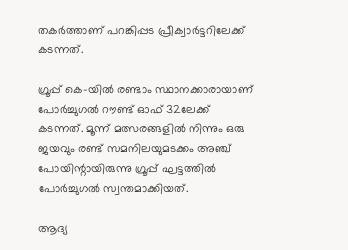തകര്‍ത്താണ് പറങ്കിപ്പട പ്രീക്വാര്‍ട്ടറിലേക്ക് കടന്നത്.

ഗ്രൂപ്പ് കെ-യില്‍ രണ്ടാം സ്ഥാനക്കാരായാണ് പോര്‍ച്ചുഗല്‍ റൗണ്ട് ഓഫ് 32ലേക്ക് കടന്നത്. മൂന്ന് മത്സരങ്ങളില്‍ നിന്നും ഒരു ജയവും രണ്ട് സമനിലയുമടക്കം അഞ്ച് പോയിന്റായിരുന്നു ഗ്രൂപ്പ് ഘട്ടത്തില്‍ പോര്‍ച്ചുഗല്‍ സ്വന്തമാക്കിയത്.

ആദ്യ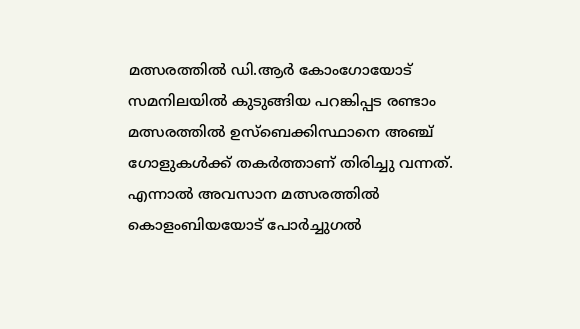മത്സരത്തില്‍ ഡി.ആര്‍ കോംഗോയോട് സമനിലയില്‍ കുടുങ്ങിയ പറങ്കിപ്പട രണ്ടാം മത്സരത്തില്‍ ഉസ്ബെക്കിസ്ഥാനെ അഞ്ച് ഗോളുകള്‍ക്ക് തകര്‍ത്താണ് തിരിച്ചു വന്നത്. എന്നാല്‍ അവസാന മത്സരത്തില്‍ കൊളംബിയയോട് പോര്‍ച്ചുഗല്‍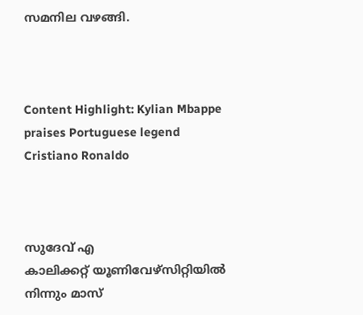സമനില വഴങ്ങി.



Content Highlight: Kylian Mbappe praises Portuguese legend Cristiano Ronaldo



സുദേവ് എ
കാലിക്കറ്റ് യൂണിവേഴ്‌സിറ്റിയില്‍ നിന്നും മാസ്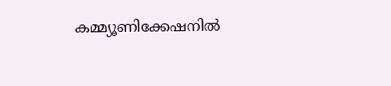കമ്മ്യൂണിക്കേഷനില്‍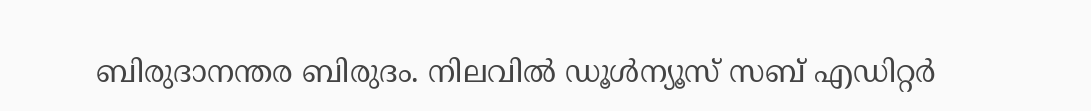ബിരുദാനന്തര ബിരുദം. നിലവില്‍ ഡൂള്‍ന്യൂസ് സബ് എഡിറ്റര്‍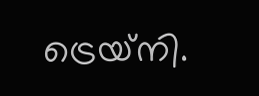ട്രെയ്‌നി.